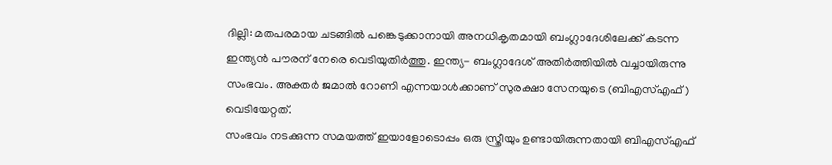ദില്ലി: മതപരമായ ചടങ്ങിൽ പങ്കെടുക്കാനായി അനധികൃതമായി ബംഗ്ലാദേശിലേക്ക് കടന്ന ഇന്ത്യൻ പൗരന് നേരെ വെടിയുതിർത്തു. ഇന്ത്യ- ബംഗ്ലാദേശ് അതിർത്തിയിൽ വച്ചായിരുന്നു സംഭവം. അക്തർ ജമാൽ റോണി എന്നയാൾക്കാണ് സുരക്ഷാ സേനയുടെ (ബിഎസ്എഫ്) വെടിയേറ്റത്.
സംഭവം നടക്കുന്ന സമയത്ത് ഇയാളോടൊപ്പം ഒരു സ്ത്രീയും ഉണ്ടായിരുന്നതായി ബിഎസ്എഫ്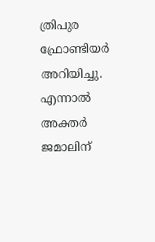ത്രിപുര ഫ്രോണ്ടിയർ അറിയിച്ചു. എന്നാൽ അക്തർ ജമാലിന്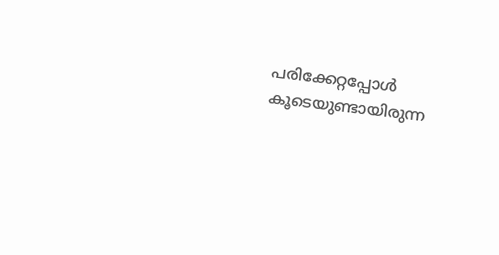പരിക്കേറ്റപ്പോൾ കൂടെയുണ്ടായിരുന്ന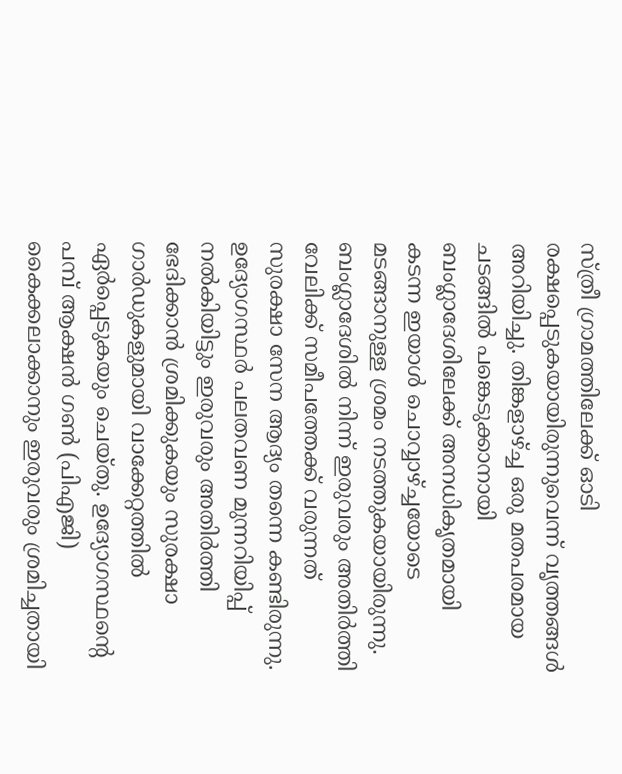സ്ത്രീ ഗ്രാമത്തിലേക്ക് ഓടി രക്ഷപ്പെടുകയായിരുന്നുവെന്ന് വൃത്തങ്ങൾ അറിയിച്ചു. തിങ്കളാഴ്ച്ച ഒരു മതപരമായ ചടങ്ങിൽ പങ്കെടുക്കാനായി ബംഗ്ലാദേശിലേക്ക് അനധികൃതമായി കടന്ന ഇയാൾ ചൊവ്വാഴ്ച്ചയോടെ മടങ്ങാനുള്ള ശ്രമം നടത്തുകയായിരുന്നു.
ബംഗ്ലാദേശിൽ നിന്ന് ഇരുവരും അതിർത്തി വേലിക്ക് സമീപത്തേക്ക് വരുന്നത് സുരക്ഷാ സേന ആദ്യം തന്നെ കണ്ടിരുന്നു. ഉദ്യോഗസ്ഥർ പലതവണ മുന്നറിയിപ്പ് നൽകിയിട്ടും ഇരുവരും അതിർത്തി ഭേദിക്കാൻ ശ്രമിക്കുകയും സുരക്ഷാ ഗാർഡുകളുമായി വാക്കേറ്റത്തിൽ ഏർപ്പെടുകയും ചെയ്തു. ഉദ്യോഗസ്ഥൻ്റെ പമ്പ് ആക്ഷൻ ഗൺ (പിഎജി) കൈക്കലാക്കാനും ഇരുവരും ശ്രമിച്ചതായി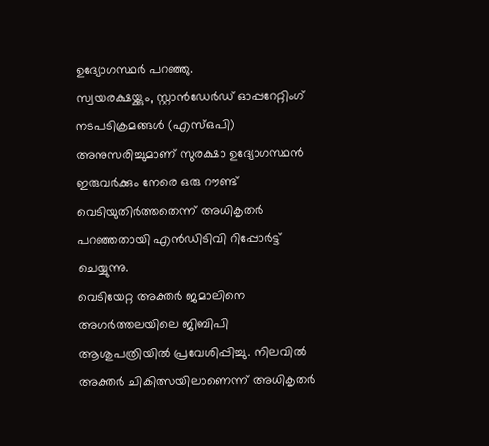ഉദ്യോഗസ്ഥർ പറഞ്ഞു.
സ്വയരക്ഷയ്ക്കും, സ്റ്റാൻഡേർഡ് ഓപ്പറേറ്റിംഗ് നടപടിക്രമങ്ങൾ (എസ്ഒപി) അനുസരിച്ചുമാണ് സുരക്ഷാ ഉദ്യോഗസ്ഥൻ ഇരുവർക്കും നേരെ ഒരു റൗണ്ട് വെടിയുതിർത്തതെന്ന് അധികൃതർ പറഞ്ഞതായി എൻഡിടിവി റിപ്പോർട്ട് ചെയ്യുന്നു.
വെടിയേറ്റ അക്തർ ജമാലിനെ അഗർത്തലയിലെ ജിബിപി ആശുപത്രിയിൽ പ്രവേശിപ്പിച്ചു. നിലവിൽ അക്തർ ചികിത്സയിലാണെന്ന് അധികൃതർ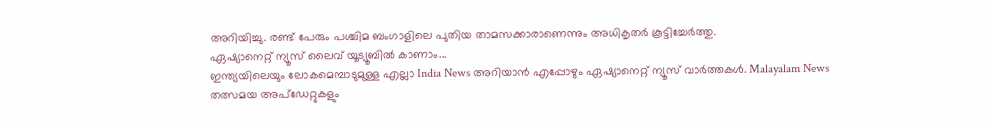അറിയിച്ചു. രണ്ട് പേരും പശ്ചിമ ബംഗാളിലെ പുതിയ താമസക്കാരാണെന്നും അധികൃതർ കൂട്ടിച്ചേർത്തു.
ഏഷ്യാനെറ്റ് ന്യൂസ് ലൈവ് യൂട്യൂബിൽ കാണാം...
ഇന്ത്യയിലെയും ലോകമെമ്പാടുമുള്ള എല്ലാ India News അറിയാൻ എപ്പോഴും ഏഷ്യാനെറ്റ് ന്യൂസ് വാർത്തകൾ. Malayalam News തത്സമയ അപ്ഡേറ്റുകളും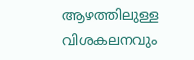ആഴത്തിലുള്ള വിശകലനവും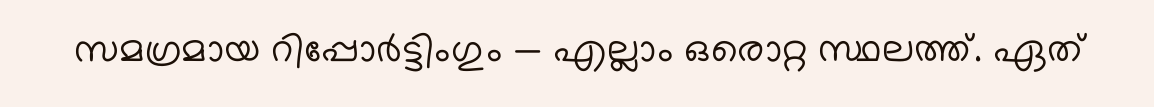സമഗ്രമായ റിപ്പോർട്ടിംഗും — എല്ലാം ഒരൊറ്റ സ്ഥലത്ത്. ഏത്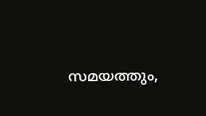സമയത്തും,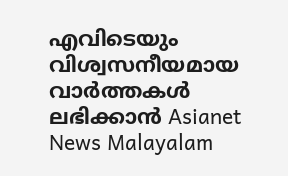എവിടെയും വിശ്വസനീയമായ വാർത്തകൾ ലഭിക്കാൻ Asianet News Malayalam